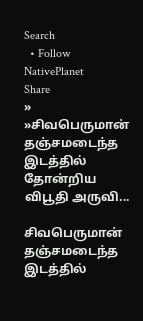Search
  • Follow NativePlanet
Share
» »சிவபெருமான் தஞ்சமடைந்த இடத்தில் தோன்றிய விபூதி அருவி...

சிவபெருமான் தஞ்சமடைந்த இடத்தில்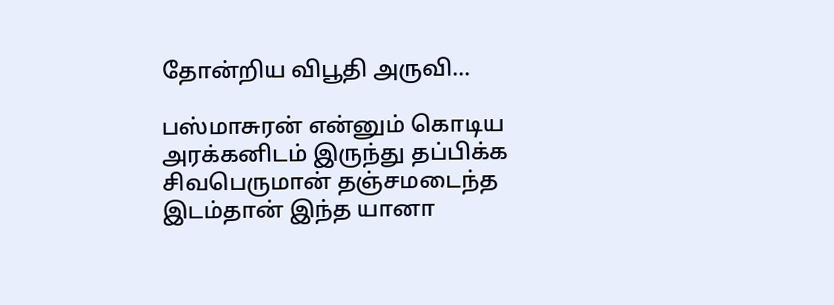தோன்றிய விபூதி அருவி...

பஸ்மாசுரன் என்னும் கொடிய அரக்கனிடம் இருந்து தப்பிக்க சிவபெருமான் தஞ்சமடைந்த இடம்தான் இந்த யானா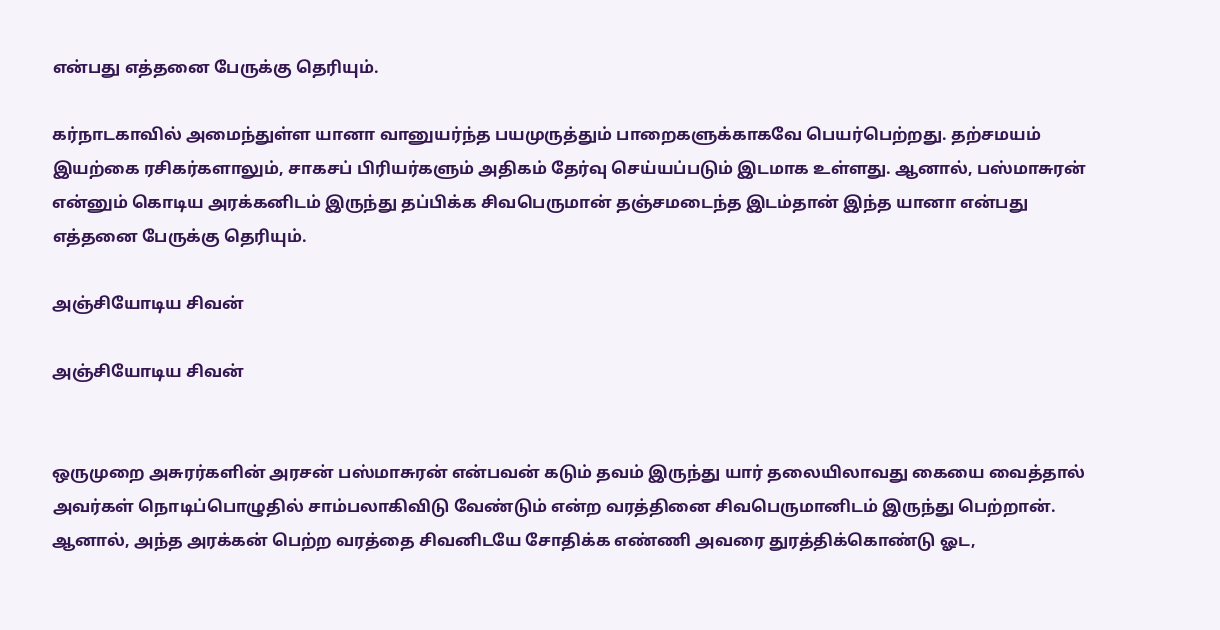என்பது எத்தனை பேருக்கு தெரியும்.

கர்நாடகாவில் அமைந்துள்ள யானா வானுயர்ந்த பயமுருத்தும் பாறைகளுக்காகவே பெயர்பெற்றது. தற்சமயம் இயற்கை ரசிகர்களாலும், சாகசப் பிரியர்களும் அதிகம் தேர்வு செய்யப்படும் இடமாக உள்ளது. ஆனால், பஸ்மாசுரன் என்னும் கொடிய அரக்கனிடம் இருந்து தப்பிக்க சிவபெருமான் தஞ்சமடைந்த இடம்தான் இந்த யானா என்பது எத்தனை பேருக்கு தெரியும்.

அஞ்சியோடிய சிவன்

அஞ்சியோடிய சிவன்


ஒருமுறை அசுரர்களின் அரசன் பஸ்மாசுரன் என்பவன் கடும் தவம் இருந்து யார் தலையிலாவது கையை வைத்தால் அவர்கள் நொடிப்பொழுதில் சாம்பலாகிவிடு வேண்டும் என்ற வரத்தினை சிவபெருமானிடம் இருந்து பெற்றான். ஆனால், அந்த அரக்கன் பெற்ற வரத்தை சிவனிடயே சோதிக்க எண்ணி அவரை துரத்திக்கொண்டு ஓட,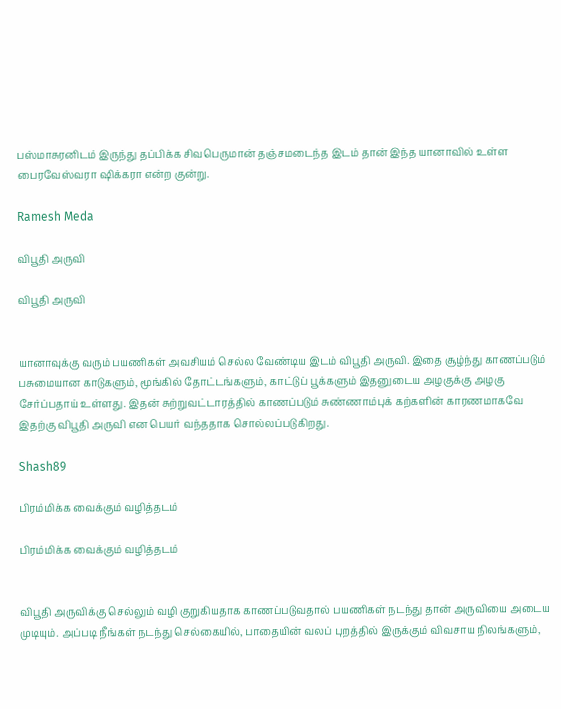பஸ்மாசுரனிடம் இருந்து தப்பிக்க சிவபெருமான் தஞ்சமடைந்த இடம் தான் இந்த யானாவில் உள்ள பைரவேஸ்வரா ஷிக்கரா என்ற குன்று.

Ramesh Meda

விபூதி அருவி

விபூதி அருவி


யானாவுக்கு வரும் பயணிகள் அவசியம் செல்ல வேண்டிய இடம் விபூதி அருவி. இதை சூழ்ந்து காணப்படும் பசுமையான காடுகளும், மூங்கில் தோட்டங்களும், காட்டுப் பூக்களும் இதனுடைய அழகுக்கு அழகு சேர்ப்பதாய் உள்ளது. இதன் சுற்றுவட்டாரத்தில் காணப்படும் சுண்ணாம்புக் கற்களின் காரணமாகவே இதற்கு விபூதி அருவி என பெயர் வந்ததாக சொல்லப்படுகிறது.

Shash89

பிரம்மிக்க வைக்கும் வழித்தடம்

பிரம்மிக்க வைக்கும் வழித்தடம்


விபூதி அருவிக்கு செல்லும் வழி குறுகியதாக காணப்படுவதால் பயணிகள் நடந்து தான் அருவியை அடைய முடியும். அப்படி நீங்கள் நடந்து செல்கையில், பாதையின் வலப் புறத்தில் இருக்கும் விவசாய நிலங்களும்,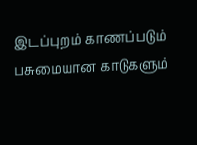இடப்புறம் காணப்படும் பசுமையான காடுகளும்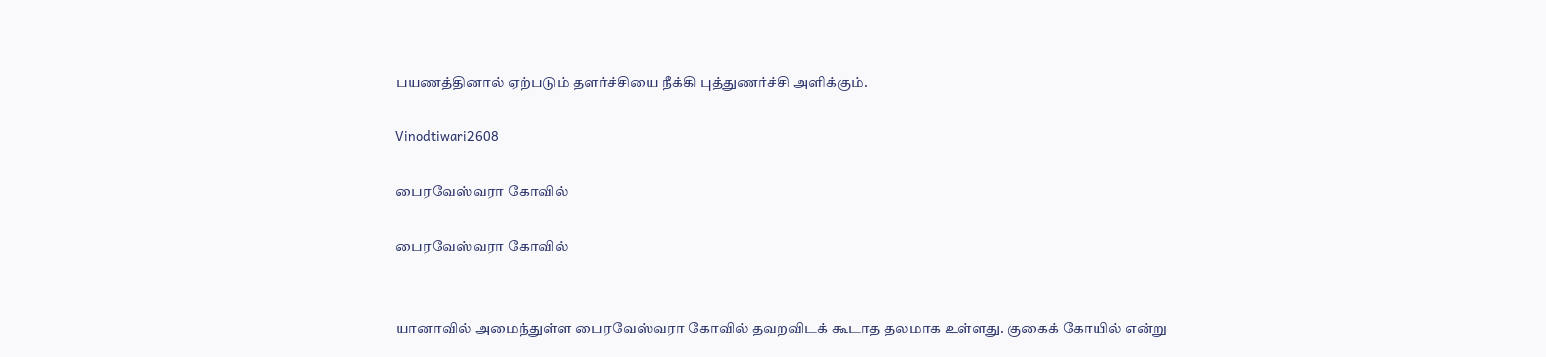பயணத்தினால் ஏற்படும் தளர்ச்சியை நீக்கி புத்துணர்ச்சி அளிக்கும்.

Vinodtiwari2608

பைரவேஸ்வரா கோவில்

பைரவேஸ்வரா கோவில்


யானாவில் அமைந்துள்ள பைரவேஸ்வரா கோவில் தவறவிடக் கூடாத தலமாக உள்ளது. குகைக் கோயில் என்று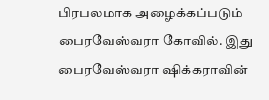பிரபலமாக அழைக்கப்படும் பைரவேஸ்வரா கோவில். இது பைரவேஸ்வரா ஷிக்கராவின்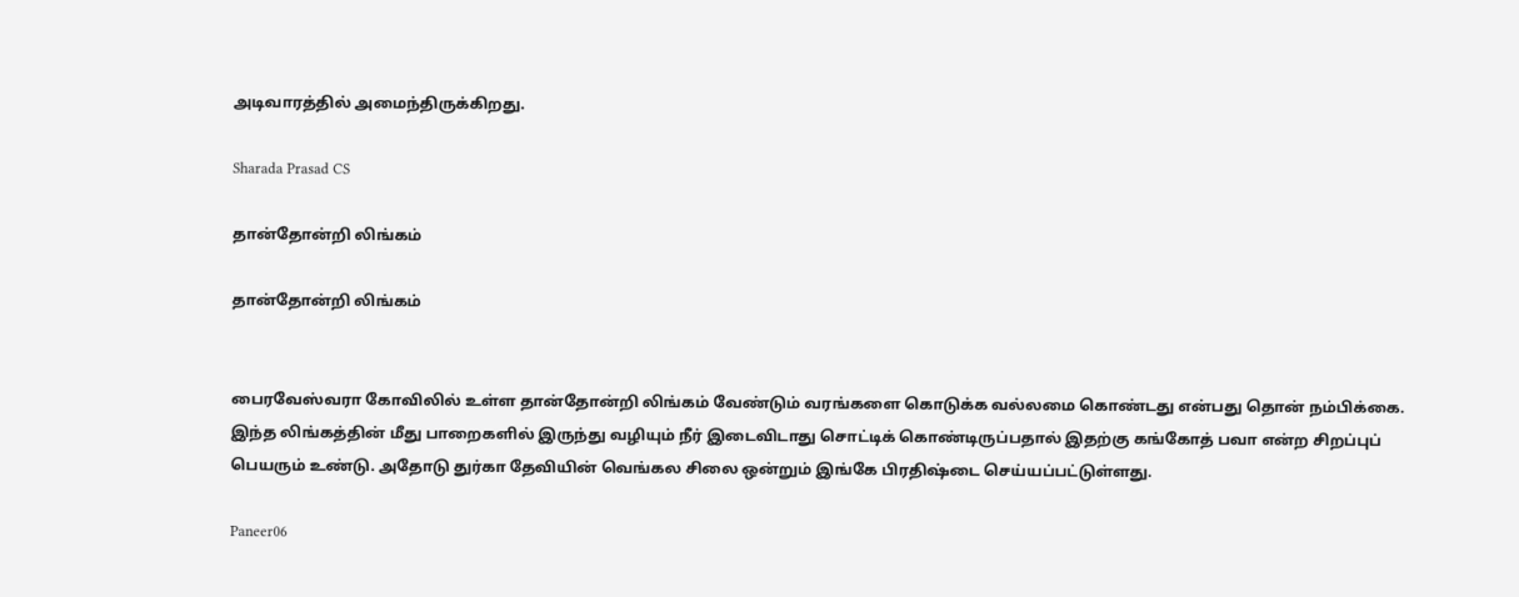அடிவாரத்தில் அமைந்திருக்கிறது.

Sharada Prasad CS

தான்தோன்றி லிங்கம்

தான்தோன்றி லிங்கம்


பைரவேஸ்வரா கோவிலில் உள்ள தான்தோன்றி லிங்கம் வேண்டும் வரங்களை கொடுக்க வல்லமை கொண்டது என்பது தொன் நம்பிக்கை. இந்த லிங்கத்தின் மீது பாறைகளில் இருந்து வழியும் நீர் இடைவிடாது சொட்டிக் கொண்டிருப்பதால் இதற்கு கங்கோத் பவா என்ற சிறப்புப் பெயரும் உண்டு. அதோடு துர்கா தேவியின் வெங்கல சிலை ஒன்றும் இங்கே பிரதிஷ்டை செய்யப்பட்டுள்ளது.

Paneer06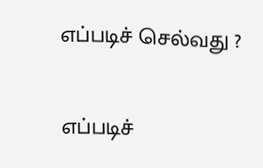எப்படிச் செல்வது ?

எப்படிச்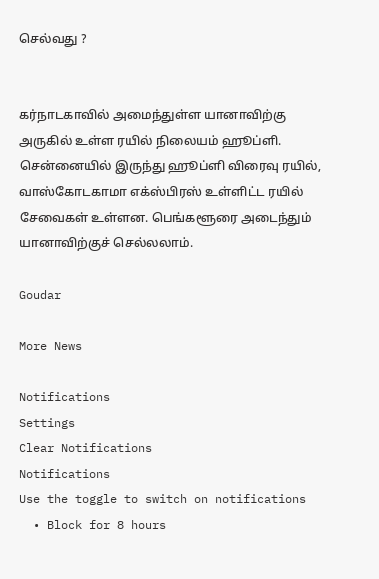செல்வது ?


கர்நாடகாவில் அமைந்துள்ள யானாவிற்கு அருகில் உள்ள ரயில் நிலையம் ஹூப்ளி. சென்னையில் இருந்து ஹூப்ளி விரைவு ரயில், வாஸ்கோடகாமா எக்ஸ்பிரஸ் உள்ளிட்ட ரயில் சேவைகள் உள்ளன. பெங்களூரை அடைந்தும் யானாவிற்குச் செல்லலாம்.

Goudar

More News

Notifications
Settings
Clear Notifications
Notifications
Use the toggle to switch on notifications
  • Block for 8 hours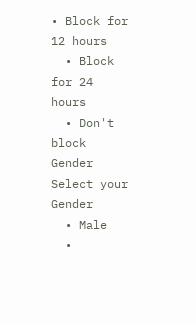• Block for 12 hours
  • Block for 24 hours
  • Don't block
Gender
Select your Gender
  • Male
  •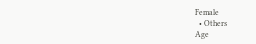Female
  • Others
Age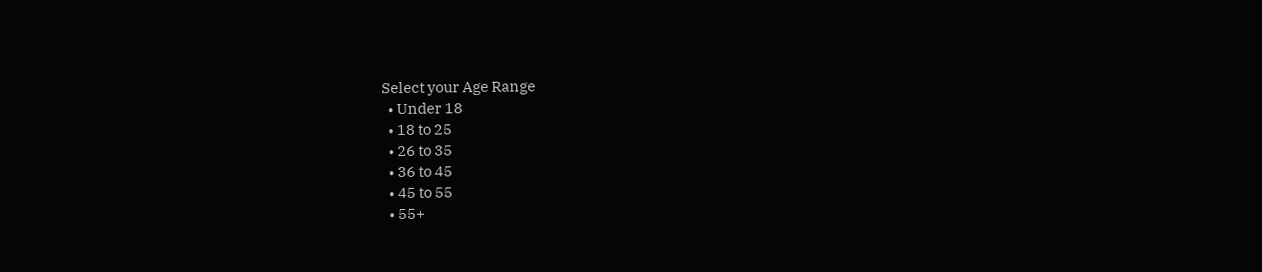Select your Age Range
  • Under 18
  • 18 to 25
  • 26 to 35
  • 36 to 45
  • 45 to 55
  • 55+